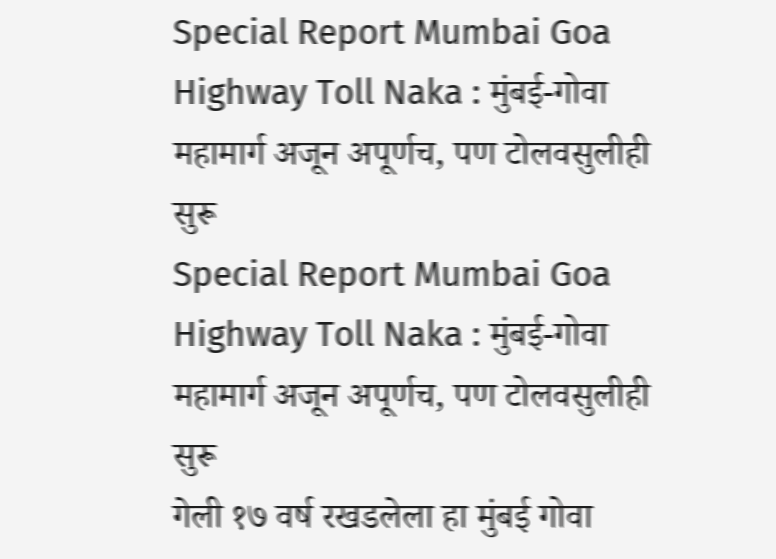Special Report Mumbai Goa Highway Toll Naka : मुंबई-गोवा महामार्ग अजून अपूर्णच, पण टोलवसुलीही सुरू
Special Report Mumbai Goa Highway Toll Naka : मुंबई-गोवा महामार्ग अजून अपूर्णच, पण टोलवसुलीही सुरू
गेली १७ वर्ष रखडलेला हा मुंबई गोवा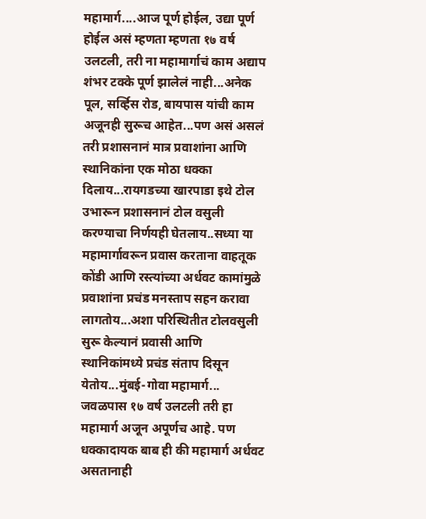महामार्ग....आज पूर्ण होईल, उद्या पूर्ण होईल असं म्हणता म्हणता १७ वर्ष उलटली, तरी ना महामार्गाचं काम अद्याप शंभर टक्के पूर्ण झालेलं नाही...अनेक पूल, सर्व्हिस रोड, बायपास यांची काम अजूनही सुरूच आहेत...पण असं असलं तरी प्रशासनानं मात्र प्रवाशांना आणि स्थानिकांना एक मोठा धक्का दिलाय...रायगडच्या खारपाडा इथे टोल उभारून प्रशासनानं टोल वसुली करण्याचा निर्णयही घेतलाय..सध्या या महामार्गावरून प्रवास करताना वाहतूक कोंडी आणि रस्त्यांच्या अर्धवट कामांमुळे प्रवाशांना प्रचंड मनस्ताप सहन करावा लागतोय...अशा परिस्थितीत टोलवसुली सुरू केल्यानं प्रवासी आणि स्थानिकांमध्ये प्रचंड संताप दिसून येतोय...मुंबई-गोवा महामार्ग... जवळपास १७ वर्ष उलटली तरी हा महामार्ग अजून अपूर्णच आहे. पण धक्कादायक बाब ही की महामार्ग अर्धवट असतानाही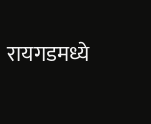रायगडमध्ये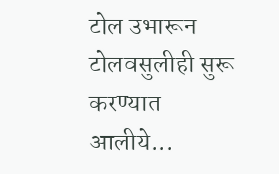टोल उभारून टोलवसुलीही सुरू करण्यात आलीये...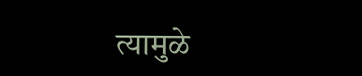त्यामुळे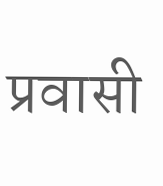प्रवासी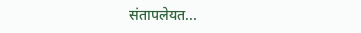संतापलेयत...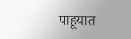पाहूयात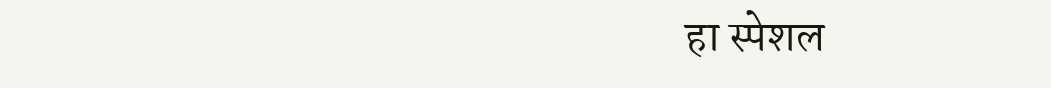हा स्पेशल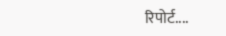रिपोर्ट....